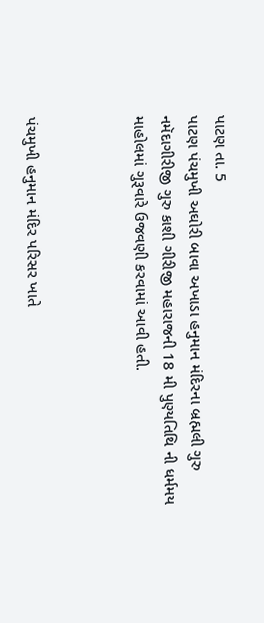પાટણ તા. 5
પાટણ પંચમુખી અઘોરી બાવા અખાડા હનુમાન મંદિરના બ્રહ્મલી ગુરુ નમૅદાગીરીજી ગુરુ કાશી ગીરીજી મહારાજની 18 મી પુણ્યતિથિ ની ધર્મમય માહોલમાં ગુરૂવારે ઉજવણી કરવામાં આવી હતી.



પંચમુખી હનુમાન મંદિર પરિસર ખાતે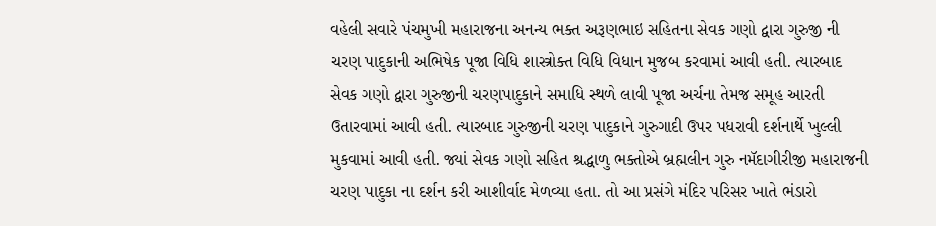વહેલી સવારે પંચમુખી મહારાજના અનન્ય ભક્ત અરૂણભાઇ સહિતના સેવક ગણો દ્વારા ગુરુજી ની ચરણ પાદુકાની અભિષેક પૂજા વિધિ શાસ્ત્રોક્ત વિધિ વિધાન મુજબ કરવામાં આવી હતી. ત્યારબાદ સેવક ગણો દ્વારા ગુરુજીની ચરણપાદુકાને સમાધિ સ્થળે લાવી પૂજા અર્ચના તેમજ સમૂહ આરતી ઉતારવામાં આવી હતી. ત્યારબાદ ગુરુજીની ચરણ પાદુકાને ગુરુગાદી ઉપર પધરાવી દર્શનાર્થે ખુલ્લી મુકવામાં આવી હતી. જ્યાં સેવક ગણો સહિત શ્રદ્ધાળુ ભક્તોએ બ્રહ્મલીન ગુરુ નમૅદાગીરીજી મહારાજની ચરણ પાદુકા ના દર્શન કરી આશીર્વાદ મેળવ્યા હતા. તો આ પ્રસંગે મંદિર પરિસર ખાતે ભંડારો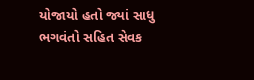યોજાયો હતો જ્યાં સાધુ ભગવંતો સહિત સેવક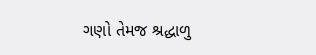ગણો તેમજ શ્રદ્ધાળુ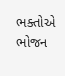ભક્તોએ ભોજન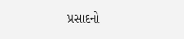પ્રસાદનો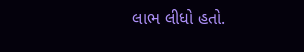લાભ લીધો હતો.